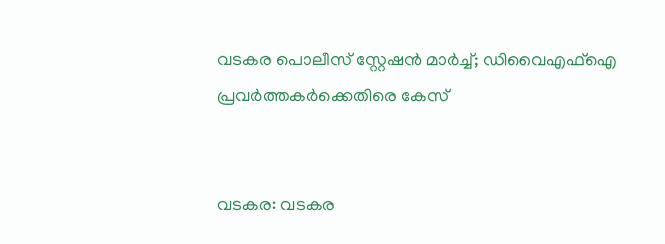വടകര പൊലീസ് സ്റ്റേഷന്‍ മാര്‍ച്ച്; ഡിവൈഎഫ്‌ഐ പ്രവര്‍ത്തകര്‍ക്കെതിരെ കേസ്


വടകര: വടകര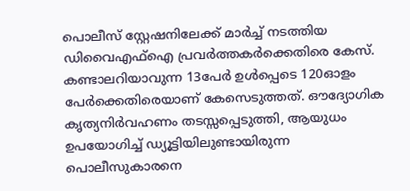പൊലീസ് സ്റ്റേഷനിലേക്ക് മാര്‍ച്ച് നടത്തിയ ഡിവൈഎഫ്‌ഐ പ്രവര്‍ത്തകര്‍ക്കെതിരെ കേസ്. കണ്ടാലറിയാവുന്ന 13പേര്‍ ഉള്‍പ്പെടെ 120ഓളം പേര്‍ക്കെതിരെയാണ് കേസെടുത്തത്. ഔദ്യോഗിക കൃത്യനിര്‍വഹണം തടസ്സപ്പെടുത്തി, ആയുധം ഉപയോഗിച്ച് ഡ്യൂട്ടിയിലുണ്ടായിരുന്ന പൊലീസുകാരനെ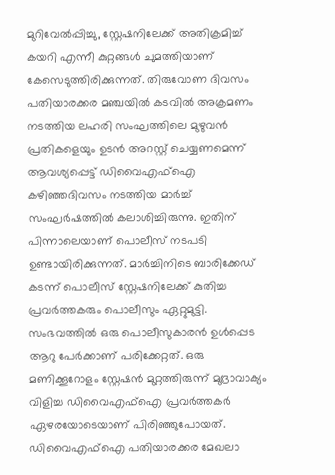മുറിവേല്‍പ്പിച്ചു, സ്റ്റേഷനിലേക്ക് അതിക്രമിച്ച് കയറി എന്നീ കുറ്റങ്ങള്‍ ചുമത്തിയാണ് കേസെടുത്തിരിക്കുന്നത്. തിരുവോണ ദിവസം പതിയാരക്കര മഞ്ചയില്‍ കടവില്‍ അക്രമണം നടത്തിയ ലഹരി സംഘത്തിലെ മുഴുവന്‍ പ്രതികളെയും ഉടന്‍ അറസ്റ്റ് ചെയ്യണമെന്ന് ആവശ്യപ്പെട്ട് ഡിവൈഎഫ്‌ഐ കഴിഞ്ഞദിവസം നടത്തിയ മാര്‍ച്ച് സംഘര്‍ഷത്തില്‍ കലാശിച്ചിരുന്നു. ഇതിന് പിന്നാലെയാണ് പൊലീസ് നടപടി ഉണ്ടായിരിക്കുന്നത്. മാര്‍ച്ചിനിടെ ബാരിക്കേഡ് കടന്ന് പൊലീസ് സ്റ്റേഷനിലേക്ക് കുതിച്ച പ്രവര്‍ത്തകരും പൊലീസും ഏറ്റുമുട്ടി. സംഭവത്തില്‍ ഒരു പൊലീസുകാരന്‍ ഉള്‍പ്പെട ആറു പേര്‍ക്കാണ് പരിക്കേറ്റത്. ഒരു മണിക്കൂറോളം സ്റ്റേഷന്‍ മുറ്റത്തിരുന്ന് മുദ്രാവാക്യം വിളിച്ച ഡിവൈഎഫ്‌ഐ പ്രവര്‍ത്തകര്‍ ഏഴരയോടെയാണ് പിരിഞ്ഞുപോയത്. ഡിവൈഎഫ്‌ഐ പതിയാരക്കര മേഖലാ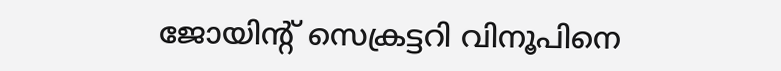ജോയിന്റ് സെക്രട്ടറി വിനൂപിനെ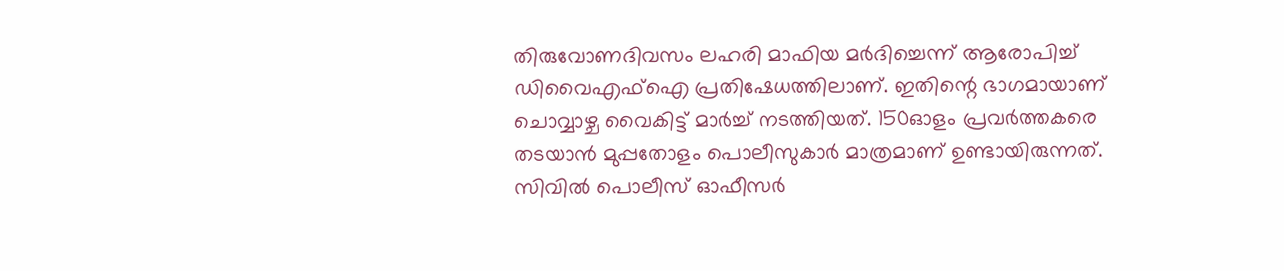തിരുവോണദിവസം ലഹരി മാഫിയ മര്‍ദിച്ചെന്ന് ആരോപിച്ച് ഡിവൈഎഫ്‌ഐ പ്രതിഷേധത്തിലാണ്. ഇതിന്റെ ഭാഗമായാണ് ചൊവ്വാഴ്ച വൈകിട്ട് മാര്‍ച്ച് നടത്തിയത്. 150ഓളം പ്രവര്‍ത്തകരെ തടയാന്‍ മുപ്പതോളം പൊലീസുകാര്‍ മാത്രമാണ് ഉണ്ടായിരുന്നത്. സിവില്‍ പൊലീസ് ഓഫീസര്‍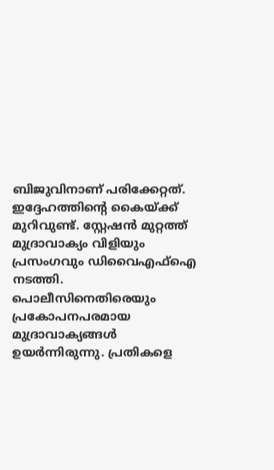ബിജുവിനാണ് പരിക്കേറ്റത്. ഇദ്ദേഹത്തിന്റെ കൈയ്ക്ക് മുറിവുണ്ട്. സ്റ്റേഷന്‍ മുറ്റത്ത് മുദ്രാവാക്യം വിളിയും പ്രസംഗവും ഡിവൈഎഫ്‌ഐ നടത്തി. പൊലീസിനെതിരെയും പ്രകോപനപരമായ മുദ്രാവാക്യങ്ങള്‍ ഉയര്‍ന്നിരുന്നു. പ്രതികളെ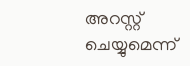അറസ്റ്റ് ചെയ്യുമെന്ന്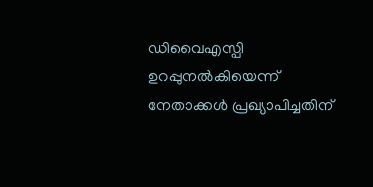ഡിവൈഎസ്പി ഉറപ്പുനല്‍കിയെന്ന് നേതാക്കള്‍ പ്രഖ്യാപിച്ചതിന്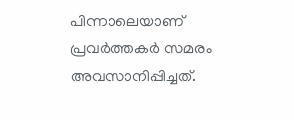പിന്നാലെയാണ് പ്രവര്‍ത്തകര്‍ സമരം അവസാനിപ്പിച്ചത്.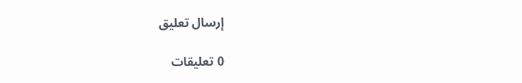إرسال تعليق

0 تعليقات